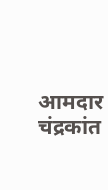आमदार चंद्रकांत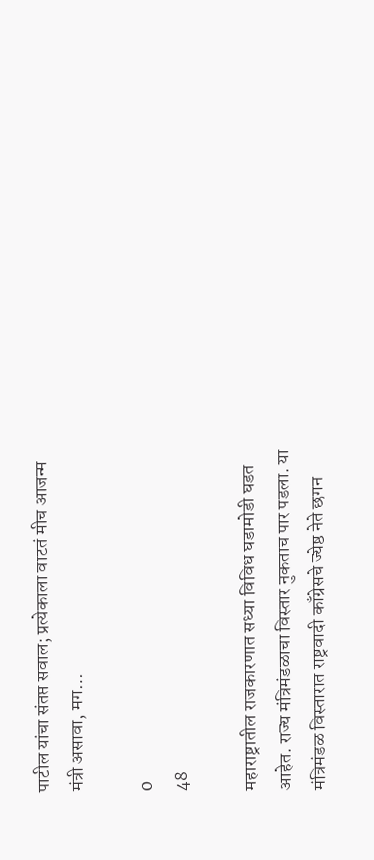पाटील यांचा संतप्त सवाल; प्रत्येकाला वाटतं मीच आजन्म मंत्री असावा, मग…

0
48

महाराष्ट्रातील राजकारणात सध्या विविध घडामोडी घडत आहेत. राज्य मंत्रिमंडळाचा विस्तार नुकताच पार पडला. या मंत्रिमंडळ विस्तारात राष्ट्रवादी काँग्रेसचे ज्येष्ठ नेते छगन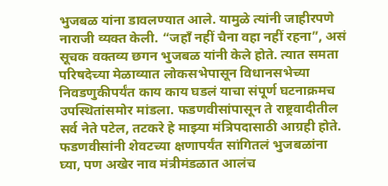भुजबळ यांना डावलण्यात आले. यामुळे त्यांनी जाहीरपणे नाराजी व्यक्त केली. “जहाँ नहीं चैना वहा नहीं रहना”, असं सूचक वक्तव्य छगन भुजबळ यांनी केले होते. त्यात समता परिषदेच्या मेळाव्यात लोकसभेपासून विधानसभेच्या निवडणुकीपर्यंत काय काय घडलं याचा संपूर्ण घटनाक्रमच उपस्थितांसमोर मांडला. फडणवीसांपासून ते राष्ट्रवादीतील सर्व नेते पटेल, तटकरे हे माझ्या मंत्रिपदासाठी आग्रही होते. फडणवीसांनी शेवटच्या क्षणापर्यंत सांगितलं भुजबळांना घ्या, पण अखेर नाव मंत्रीमंडळात आलंच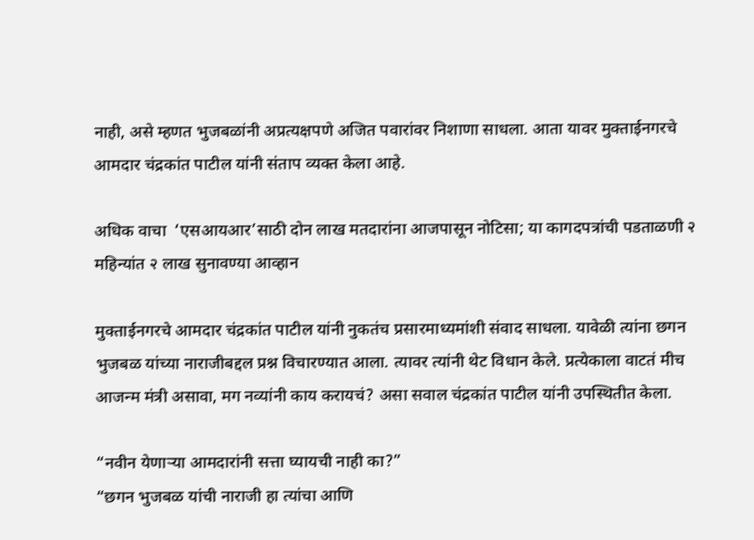नाही, असे म्हणत भुजबळांनी अप्रत्यक्षपणे अजित पवारांवर निशाणा साधला. आता यावर मुक्ताईनगरचे आमदार चंद्रकांत पाटील यांनी संताप व्यक्त केला आहे.

अधिक वाचा  ‘एसआयआर’साठी दोन लाख मतदारांना आजपासून नोटिसा; या कागदपत्रांची पडताळणी २ महिन्यांत २ लाख सुनावण्या आव्हान

मुक्ताईनगरचे आमदार चंद्रकांत पाटील यांनी नुकतंच प्रसारमाध्यमांशी संवाद साधला. यावेळी त्यांना छगन भुजबळ यांच्या नाराजीबद्दल प्रश्न विचारण्यात आला. त्यावर त्यांनी थेट विधान केले. प्रत्येकाला वाटतं मीच आजन्म मंत्री असावा, मग नव्यांनी काय करायचं? असा सवाल चंद्रकांत पाटील यांनी उपस्थितीत केला.

“नवीन येणाऱ्या आमदारांनी सत्ता घ्यायची नाही का?”
“छगन भुजबळ यांची नाराजी हा त्यांचा आणि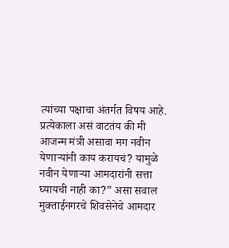त्यांच्या पक्षाचा अंतर्गत विषय आहे. प्रत्येकाला असं वाटतंय की मी आजन्म मंत्री असावा मग नवीन येणाऱ्यांनी काय करायचं? यामुळे नवीन येणाऱ्या आमदारांनी सत्ता घ्यायची नाही का?” असा सवाल मुक्ताईनगरचे शिवसेनेचे आमदार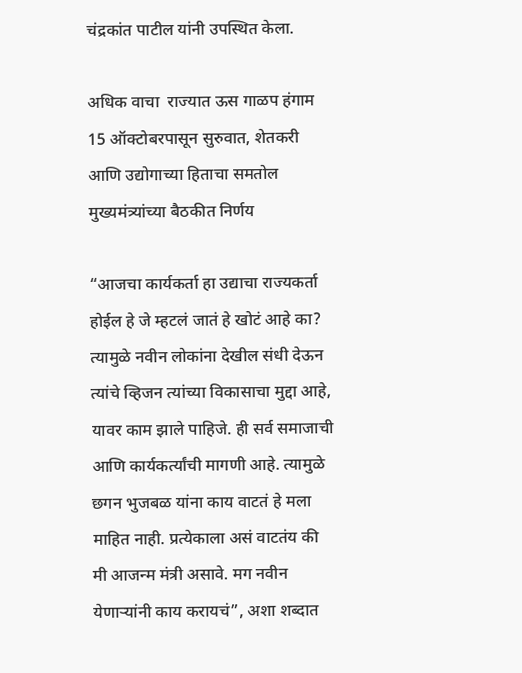चंद्रकांत पाटील यांनी उपस्थित केला.

अधिक वाचा  राज्यात ऊस गाळप हंगाम 15 ऑक्टोबरपासून सुरुवात, शेतकरी आणि उद्योगाच्या हिताचा समतोल मुख्यमंत्र्यांच्या बैठकीत निर्णय

“आजचा कार्यकर्ता हा उद्याचा राज्यकर्ता होईल हे जे म्हटलं जातं हे खोटं आहे का? त्यामुळे नवीन लोकांना देखील संधी देऊन त्यांचे व्हिजन त्यांच्या विकासाचा मुद्दा आहे, यावर काम झाले पाहिजे. ही सर्व समाजाची आणि कार्यकर्त्यांची मागणी आहे. त्यामुळे छगन भुजबळ यांना काय वाटतं हे मला माहित नाही. प्रत्येकाला असं वाटतंय की मी आजन्म मंत्री असावे. मग नवीन येणाऱ्यांनी काय करायचं”, अशा शब्दात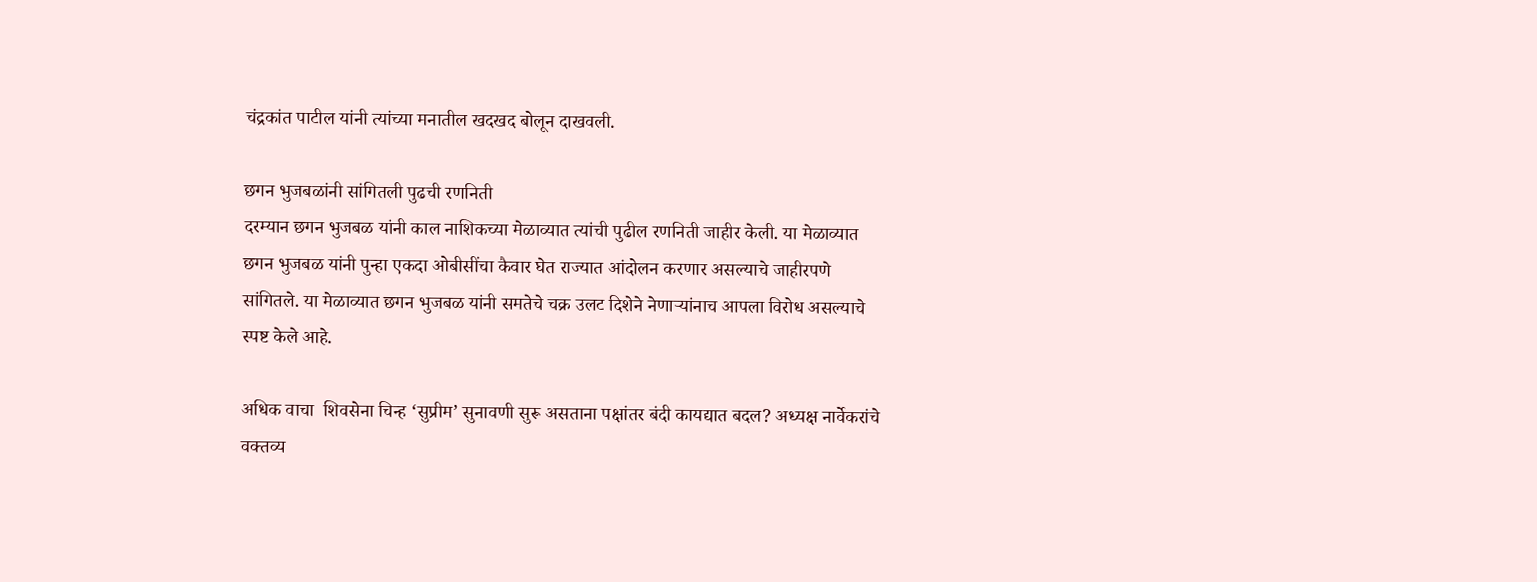चंद्रकांत पाटील यांनी त्यांच्या मनातील खदखद बोलून दाखवली.

छगन भुजबळांनी सांगितली पुढची रणनिती
दरम्यान छगन भुजबळ यांनी काल नाशिकच्या मेळाव्यात त्यांची पुढील रणनिती जाहीर केली. या मेळाव्यात छगन भुजबळ यांनी पुन्हा एकदा ओबीसींचा कैवार घेत राज्यात आंदोलन करणार असल्याचे जाहीरपणे सांगितले. या मेळाव्यात छगन भुजबळ यांनी समतेचे चक्र उलट दिशेने नेणाऱ्यांनाच आपला विरोध असल्याचे स्पष्ट केले आहे.

अधिक वाचा  शिवसेना चिन्ह ‘सुप्रीम’ सुनावणी सुरू असताना पक्षांतर बंदी कायद्यात बदल? अध्यक्ष नार्वेकरांचे वक्तव्य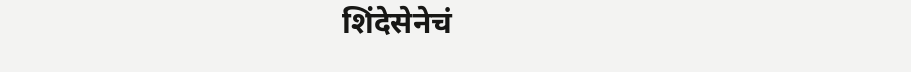शिंदेसेनेचं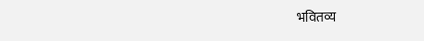भवितव्य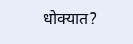धोक्यात?